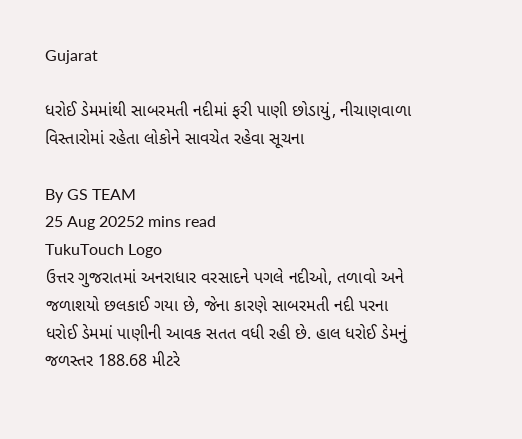Gujarat

ધરોઈ ડેમમાંથી સાબરમતી નદીમાં ફરી પાણી છોડાયું, નીચાણવાળા વિસ્તારોમાં રહેતા લોકોને સાવચેત રહેવા સૂચના

By GS TEAM
25 Aug 20252 mins read
TukuTouch Logo
ઉત્તર ગુજરાતમાં અનરાધાર વરસાદને પગલે નદીઓ, તળાવો અને જળાશયો છલકાઈ ગયા છે, જેના કારણે સાબરમતી નદી પરના ધરોઈ ડેમમાં પાણીની આવક સતત વધી રહી છે. હાલ ધરોઈ ડેમનું જળસ્તર 188.68 મીટરે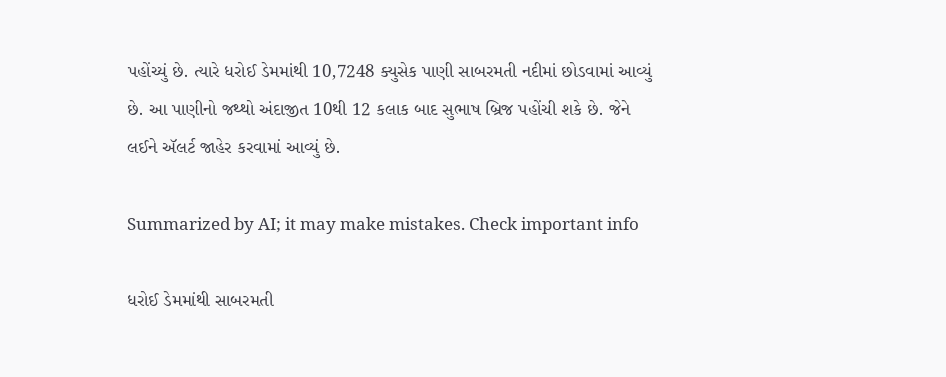પહોંચ્યું છે. ત્યારે ધરોઈ ડેમમાંથી 10,7248 ક્યુસેક પાણી સાબરમતી નદીમાં છોડવામાં આવ્યું છે. આ પાણીનો જથ્થો અંદાજીત 10થી 12 કલાક બાદ સુભાષ બ્રિજ પહોંચી શકે છે. જેને લઈને ઍલર્ટ જાહેર કરવામાં આવ્યું છે.

Summarized by AI; it may make mistakes. Check important info

ધરોઈ ડેમમાંથી સાબરમતી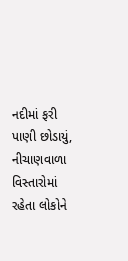નદીમાં ફરી પાણી છોડાયું, નીચાણવાળા વિસ્તારોમાં રહેતા લોકોને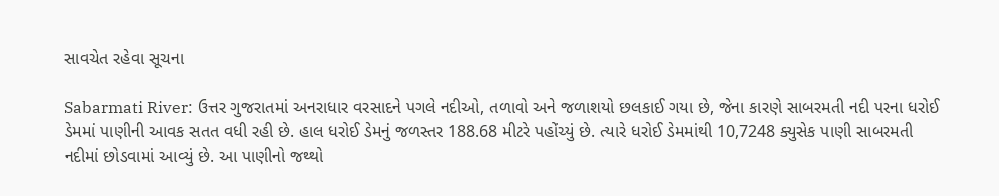સાવચેત રહેવા સૂચના

Sabarmati River: ઉત્તર ગુજરાતમાં અનરાધાર વરસાદને પગલે નદીઓ, તળાવો અને જળાશયો છલકાઈ ગયા છે, જેના કારણે સાબરમતી નદી પરના ધરોઈ ડેમમાં પાણીની આવક સતત વધી રહી છે. હાલ ધરોઈ ડેમનું જળસ્તર 188.68 મીટરે પહોંચ્યું છે. ત્યારે ધરોઈ ડેમમાંથી 10,7248 ક્યુસેક પાણી સાબરમતી નદીમાં છોડવામાં આવ્યું છે. આ પાણીનો જથ્થો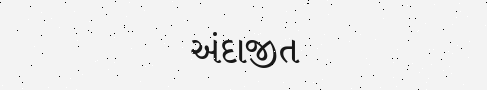અંદાજીત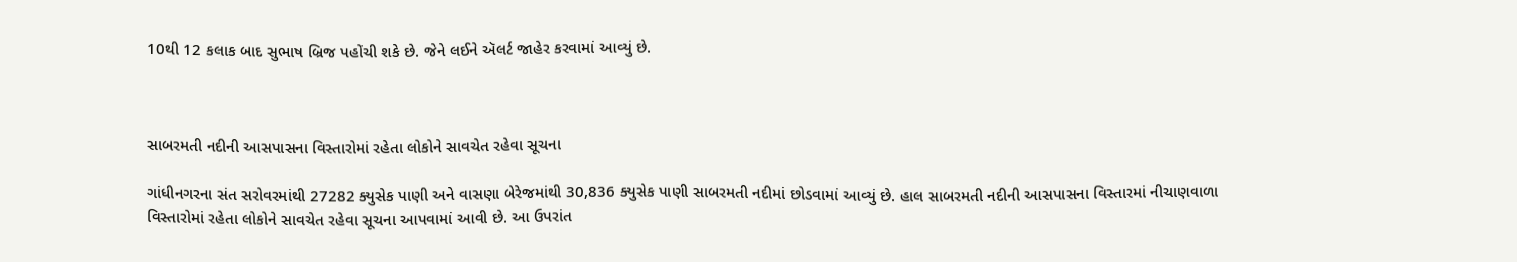10થી 12 કલાક બાદ સુભાષ બ્રિજ પહોંચી શકે છે. જેને લઈને ઍલર્ટ જાહેર કરવામાં આવ્યું છે.



સાબરમતી નદીની આસપાસના વિસ્તારોમાં રહેતા લોકોને સાવચેત રહેવા સૂચના

ગાંધીનગરના સંત સરોવરમાંથી 27282 ક્યુસેક પાણી અને વાસણા બેરેજમાંથી 30,836 ક્યુસેક પાણી સાબરમતી નદીમાં છોડવામાં આવ્યું છે. હાલ સાબરમતી નદીની આસપાસના વિસ્તારમાં નીચાણવાળા વિસ્તારોમાં રહેતા લોકોને સાવચેત રહેવા સૂચના આપવામાં આવી છે. આ ઉપરાંત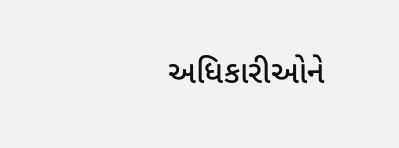અધિકારીઓને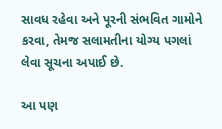સાવધ રહેવા અને પૂરની સંભવિત ગામોને કરવા, તેમજ સલામતીના યોગ્ય પગલાં લેવા સૂચના અપાઈ છે.

આ પણ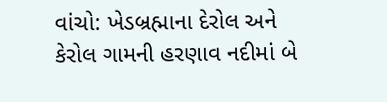વાંચો: ખેડબ્રહ્માના દેરોલ અને કેરોલ ગામની હરણાવ નદીમાં બે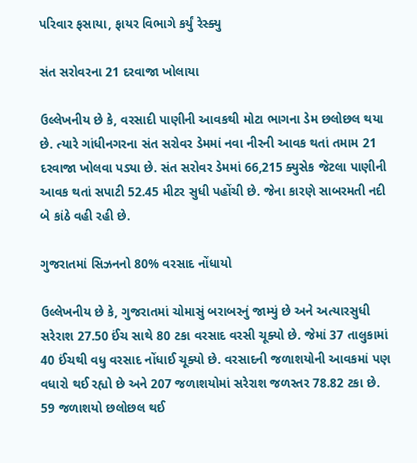પરિવાર ફસાયા, ફાયર વિભાગે કર્યું રેસ્ક્યુ

સંત સરોવરના 21 દરવાજા ખોલાયા

ઉલ્લેખનીય છે કે, વરસાદી પાણીની આવકથી મોટા ભાગના ડેમ છલોછલ થયા છે. ત્યારે ગાંધીનગરના સંત સરોવર ડેમમાં નવા નીરની આવક થતાં તમામ 21 દરવાજા ખોલવા પડ્યા છે. સંત સરોવર ડેમમાં 66,215 ક્યુસેક જેટલા પાણીની આવક થતાં સપાટી 52.45 મીટર સુધી પહોંચી છે. જેના કારણે સાબરમતી નદી બે કાંઠે વહી રહી છે.

ગુજરાતમાં સિઝનનો 80% વરસાદ નોંધાયો

ઉલ્લેખનીય છે કે, ગુજરાતમાં ચોમાસું બરાબરનું જામ્યું છે અને અત્યારસુધી સરેરાશ 27.50 ઈંચ સાથે 80 ટકા વરસાદ વરસી ચૂક્યો છે. જેમાં 37 તાલુકામાં 40 ઈંચથી વધુ વરસાદ નોંધાઈ ચૂક્યો છે. વરસાદની જળાશયોની આવકમાં પણ વધારો થઈ રહ્યો છે અને 207 જળાશયોમાં સરેરાશ જળસ્તર 78.82 ટકા છે. 59 જળાશયો છલોછલ થઈ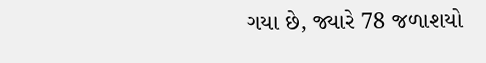ગયા છે, જ્યારે 78 જળાશયો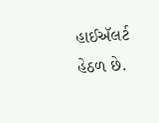હાઈઍલર્ટ હેઠળ છે.